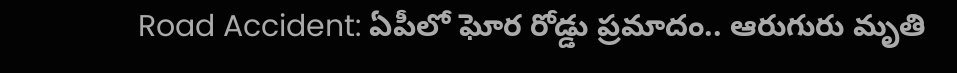Road Accident: ఏపీలో ఘోర రోడ్డు ప్రమాదం.. ఆరుగురు మృతి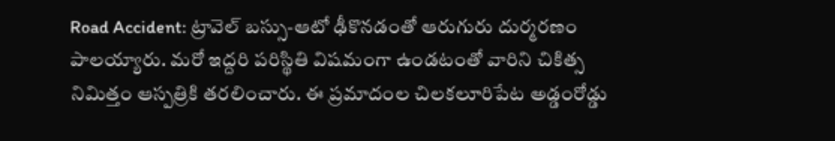Road Accident: ట్రావెల్‌ బస్సు-ఆటో ఢీకొనడంతో ఆరుగురు దుర్మరణం పాలయ్యారు. మరో ఇద్దరి పరిస్థితి విషమంగా ఉండటంతో వారిని చికిత్స నిమిత్తం ఆస్పత్రికి తరలించారు. ఈ ప్రమాదంల చిలకలూరిపేట అడ్డంరోడ్డు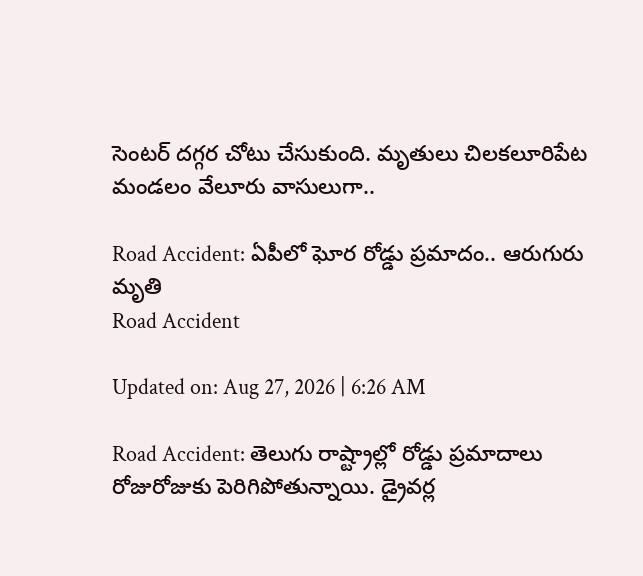సెంటర్‌ దగ్గర చోటు చేసుకుంది. మృతులు చిలకలూరిపేట మండలం వేలూరు వాసులుగా..

Road Accident: ఏపీలో ఘోర రోడ్డు ప్రమాదం.. ఆరుగురు మృతి
Road Accident

Updated on: Aug 27, 2026 | 6:26 AM

Road Accident: తెలుగు రాష్ట్రాల్లో రోడ్డు ప్రమాదాలు రోజురోజుకు పెరిగిపోతున్నాయి. డ్రైవర్ల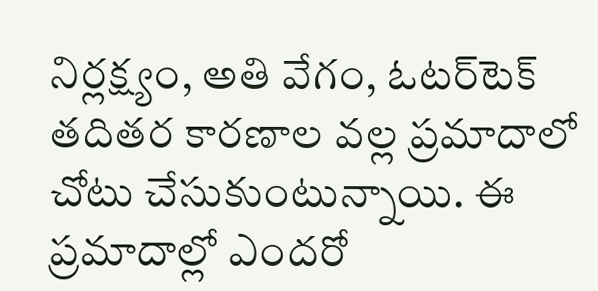నిర్లక్ష్యం, అతి వేగం, ఓటర్‌టెక్‌ తదితర కారణాల వల్ల ప్రమాదాలో చోటు చేసుకుంటున్నాయి. ఈ ప్రమాదాల్లో ఎందరో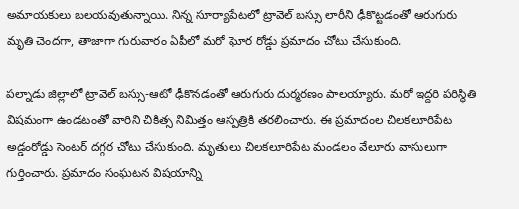అమాయకులు బలయవుతున్నాయి. నిన్న సూర్యాపేటలో ట్రావెల్‌ బస్సు లారీని ఢీకొట్టడంతో ఆరుగురు మృతి చెందగా, తాజాగా గురువారం ఏపీలో మరో ఘోర రోడ్డు ప్రమాదం చోటు చేసుకుంది.

పల్నాడు జిల్లాలో ట్రావెల్‌ బస్సు-ఆటో ఢీకొనడంతో ఆరుగురు దుర్మరణం పాలయ్యారు. మరో ఇద్దరి పరిస్థితి విషమంగా ఉండటంతో వారిని చికిత్స నిమిత్తం ఆస్పత్రికి తరలించారు. ఈ ప్రమాదంల చిలకలూరిపేట అడ్డంరోడ్డు సెంటర్‌ దగ్గర చోటు చేసుకుంది. మృతులు చిలకలూరిపేట మండలం వేలూరు వాసులుగా గుర్తించారు. ప్రమాదం సంఘటన విషయాన్ని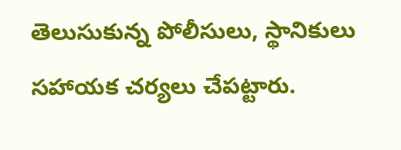తెలుసుకున్న పోలీసులు, స్థానికులు సహాయక చర్యలు చేపట్టారు.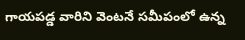గాయపడ్డ వారిని వెంటనే సమీపంలో ఉన్న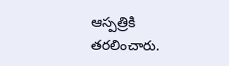ఆస్పత్రికి తరలించారు.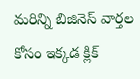మరిన్ని బిజినెస్ వార్తల కోసం ఇక్కడ క్లిక్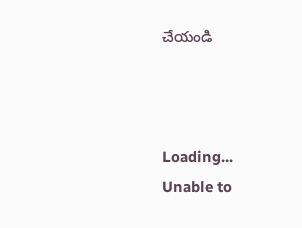చేయండి



Loading...
Unable to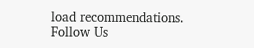load recommendations.
Follow Us